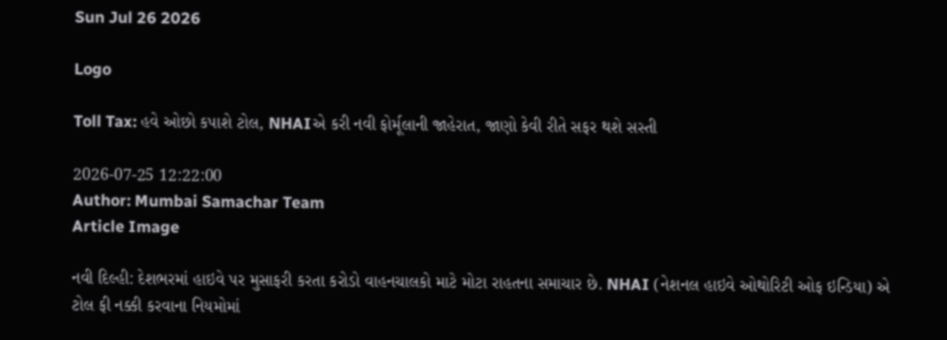Sun Jul 26 2026

Logo

Toll Tax: હવે ઓછો કપાશે ટોલ, NHAIએ કરી નવી ફોર્મૂલાની જાહેરાત, જાણો કેવી રીતે સફર થશે સસ્તી

2026-07-25 12:22:00
Author: Mumbai Samachar Team
Article Image

નવી દિલ્હી: દેશભરમાં હાઇવે પર મુસાફરી કરતા કરોડો વાહનચાલકો માટે મોટા રાહતના સમાચાર છે. NHAI (નેશનલ હાઇવે ઓથોરિટી ઓફ ઇન્ડિયા) એ ટોલ ફી નક્કી કરવાના નિયમોમાં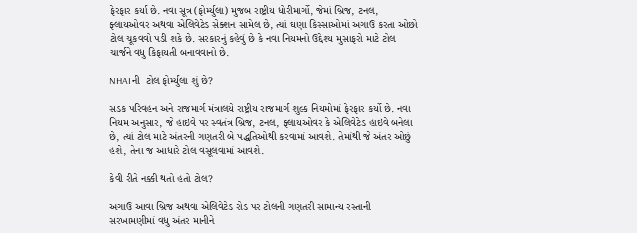ફેરફાર કર્યા છે. નવા સૂત્ર (ફોર્મ્યુલા) મુજબ રાષ્ટ્રીય ધોરીમાર્ગો, જેમાં બ્રિજ, ટનલ, ફ્લાયઓવર અથવા એલિવેટેડ સેક્શન સામેલ છે, ત્યાં ઘણા કિસ્સાઓમાં અગાઉ કરતા ઓછો ટોલ ચૂકવવો પડી શકે છે. સરકારનું કહેવું છે કે નવા નિયમનો ઉદ્દેશ્ય મુસાફરો માટે ટોલ ચાર્જને વધુ કિફાયતી બનાવવાનો છે.

NHAIની  ટોલ ફોર્મ્યુલા શું છે?

સડક પરિવહન અને રાજમાર્ગ મંત્રાલયે રાષ્ટ્રીય રાજમાર્ગ શુલ્ક નિયમોમાં ફેરફાર કર્યો છે. નવા નિયમ અનુસાર, જે હાઇવે પર સ્વતંત્ર બ્રિજ, ટનલ, ફ્લાયઓવર કે એલિવેટેડ હાઇવે બનેલા છે, ત્યાં ટોલ માટે અંતરની ગણતરી બે પદ્ધતિઓથી કરવામાં આવશે. તેમાંથી જે અંતર ઓછું હશે, તેના જ આધારે ટોલ વસૂલવામાં આવશે.

કેવી રીતે નક્કી થતો હતો ટોલ?

અગાઉ આવા બ્રિજ અથવા એલિવેટેડ રોડ પર ટોલની ગણતરી સામાન્ય રસ્તાની સરખામણીમાં વધુ અંતર માનીને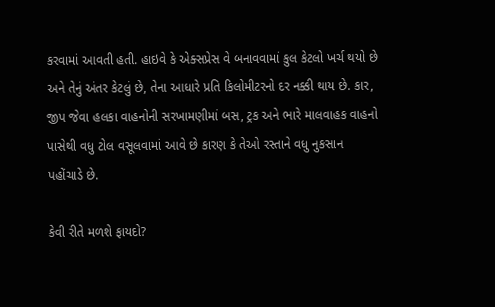કરવામાં આવતી હતી. હાઇવે કે એક્સપ્રેસ વે બનાવવામાં કુલ કેટલો ખર્ચ થયો છે અને તેનું અંતર કેટલું છે, તેના આધારે પ્રતિ કિલોમીટરનો દર નક્કી થાય છે. કાર, જીપ જેવા હલકા વાહનોની સરખામણીમાં બસ, ટ્રક અને ભારે માલવાહક વાહનો પાસેથી વધુ ટોલ વસૂલવામાં આવે છે કારણ કે તેઓ રસ્તાને વધુ નુકસાન પહોંચાડે છે.

કેવી રીતે મળશે ફાયદો?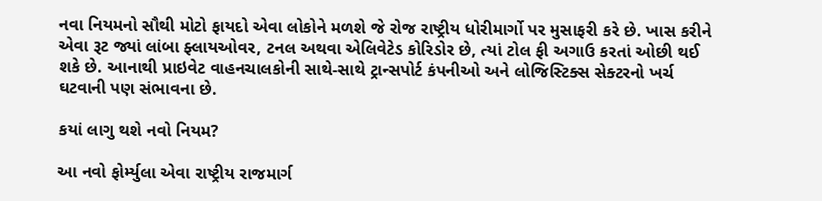નવા નિયમનો સૌથી મોટો ફાયદો એવા લોકોને મળશે જે રોજ રાષ્ટ્રીય ધોરીમાર્ગો પર મુસાફરી કરે છે. ખાસ કરીને એવા રૂટ જ્યાં લાંબા ફ્લાયઓવર, ટનલ અથવા એલિવેટેડ કોરિડોર છે, ત્યાં ટોલ ફી અગાઉ કરતાં ઓછી થઈ શકે છે. આનાથી પ્રાઇવેટ વાહનચાલકોની સાથે-સાથે ટ્રાન્સપોર્ટ કંપનીઓ અને લોજિસ્ટિક્સ સેક્ટરનો ખર્ચ ઘટવાની પણ સંભાવના છે.

કયાં લાગુ થશે નવો નિયમ?

આ નવો ફોર્મ્યુલા એવા રાષ્ટ્રીય રાજમાર્ગ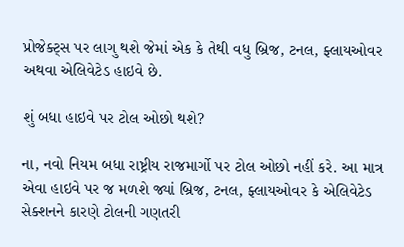પ્રોજેક્ટ્સ પર લાગુ થશે જેમાં એક કે તેથી વધુ બ્રિજ, ટનલ, ફ્લાયઓવર અથવા એલિવેટેડ હાઇવે છે.

શું બધા હાઇવે પર ટોલ ઓછો થશે?

ના, નવો નિયમ બધા રાષ્ટ્રીય રાજમાર્ગો પર ટોલ ઓછો નહીં કરે. આ માત્ર એવા હાઇવે પર જ મળશે જ્યાં બ્રિજ, ટનલ, ફ્લાયઓવર કે એલિવેટેડ સેક્શનને કારણે ટોલની ગણતરી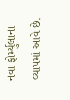નવા ફોર્મ્યુલાના વ્યાપમાં આવે છે.